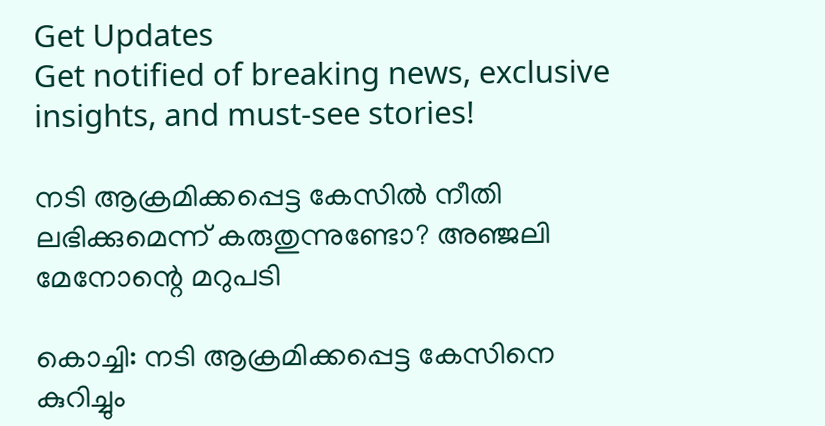Get Updates
Get notified of breaking news, exclusive insights, and must-see stories!

നടി ആക്രമിക്കപ്പെട്ട കേസിൽ നീതി ലഭിക്കുമെന്ന് കരുതുന്നുണ്ടോ? അഞ്ജലി മേനോന്റെ മറുപടി

കൊച്ചി: നടി ആക്രമിക്കപ്പെട്ട കേസിനെ കുറിച്ചും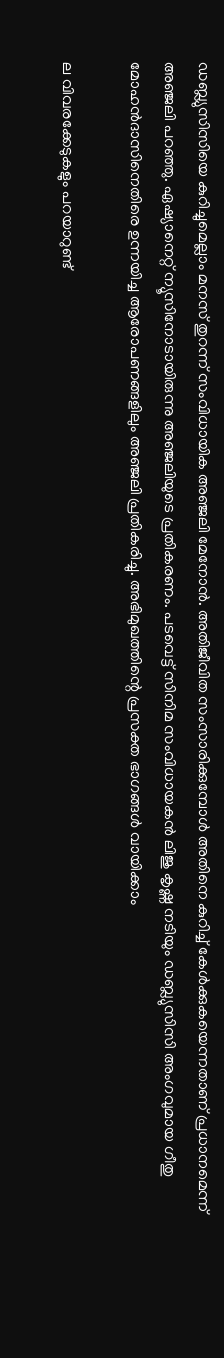ഡബ്ല്യുസിസിയെ കുറിച്ചുമെല്ലാം മനസ് തുറന്ന് സംവിധായിക അഞ്ജലി മേനോൻ. അതിജീവിത സംസാരിക്കുമ്പോൾ അതിനെ കുറിച്ച് കേൾക്കുകയെന്നതാണ് പ്രധാനമെന്ന് അഞ്ജലി പറഞ്ഞു. ഏഷ്യാനെറ്റ് ന്യൂസിനോടായിരുന്നു അഞ്ജലിയുടെ പ്രതികരണം. പടവെട്ട് സിനിമ സംവിധായകൻ ലിജു കൃഷ്ണ നടിയും ഡബ്ല്യുസിസി അംഗവുമായ ഗീതു മോഹൻദാസിനെതിരെ ഉന്നയിച്ച ആരോപണങ്ങളിലും അഞ്ജലി പ്രതികരിച്ചു. അഭിമുഖത്തിന്റെ പ്രസക്ത ഭാഗങ്ങൾ വായിക്കാം

ല വിവരക്കേടുകളും പറയാറുണ്ട്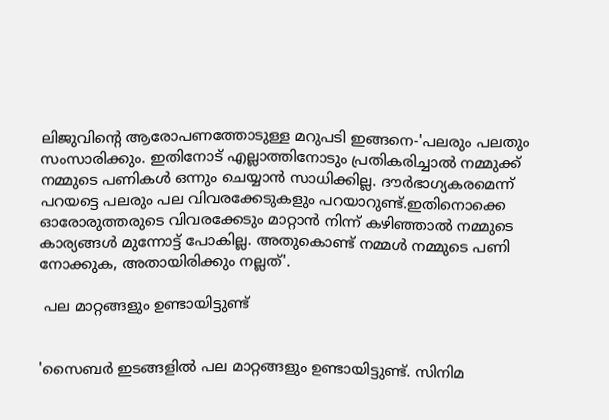ലിജുവിന്റെ ആരോപണത്തോടുള്ള മറുപടി ഇങ്ങനെ-'പലരും പലതും സംസാരിക്കും. ഇതിനോട് എല്ലാത്തിനോടും പ്രതികരിച്ചാൽ നമ്മുക്ക് നമ്മുടെ പണികൾ ഒന്നും ചെയ്യാൻ സാധിക്കില്ല. ദൗർഭാഗ്യകരമെന്ന് പറയട്ടെ പലരും പല വിവരക്കേടുകളും പറയാറുണ്ട്.ഇതിനൊക്കെ ഓരോരുത്തരുടെ വിവരക്കേടും മാറ്റാൻ നിന്ന് കഴിഞ്ഞാൽ നമ്മുടെ കാര്യങ്ങൾ മുന്നോട്ട് പോകില്ല. അതുകൊണ്ട് നമ്മൾ നമ്മുടെ പണി നോക്കുക, അതായിരിക്കും നല്ലത്'.

 പല മാറ്റങ്ങളും ഉണ്ടായിട്ടുണ്ട്


'സൈബർ ഇടങ്ങളിൽ പല മാറ്റങ്ങളും ഉണ്ടായിട്ടുണ്ട്. സിനിമ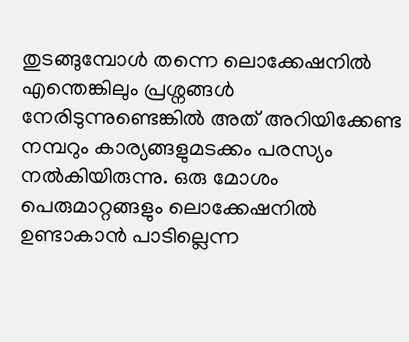തുടങ്ങുമ്പോൾ തന്നെ ലൊക്കേഷനിൽ എന്തെങ്കിലും പ്രശ്നങ്ങൾ നേരിടുന്നുണ്ടെങ്കിൽ അത് അറിയിക്കേണ്ട നമ്പറും കാര്യങ്ങളുമടക്കം പരസ്യം നൽകിയിരുന്നു. ഒരു മോശം പെരുമാറ്റങ്ങളും ലൊക്കേഷനിൽ ഉണ്ടാകാൻ പാടില്ലെന്ന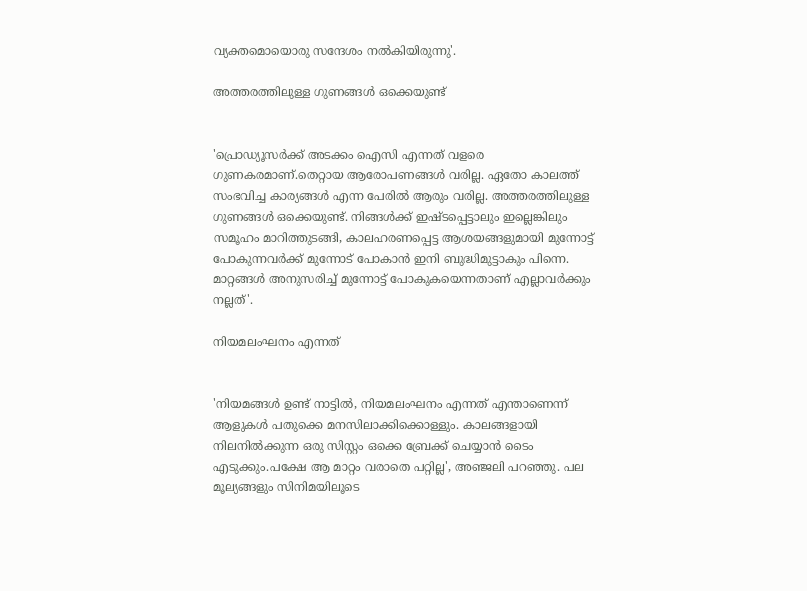വ്യക്തമൊയൊരു സന്ദേശം നൽകിയിരുന്നു'.

അത്തരത്തിലുള്ള ഗുണങ്ങൾ ഒക്കെയുണ്ട്


'പ്രൊഡ്യൂസർക്ക് അടക്കം ഐസി എന്നത് വളരെ ഗുണകരമാണ്.തെറ്റായ ആരോപണങ്ങൾ വരില്ല. ഏതോ കാലത്ത് സംഭവിച്ച കാര്യങ്ങൾ എന്ന പേരിൽ ആരും വരില്ല. അത്തരത്തിലുള്ള ഗുണങ്ങൾ ഒക്കെയുണ്ട്. നിങ്ങൾക്ക് ഇഷ്ടപ്പെട്ടാലും ഇല്ലെങ്കിലും സമൂഹം മാറിത്തുടങ്ങി, കാലഹരണപ്പെട്ട ആശയങ്ങളുമായി മുന്നോട്ട് പോകുന്നവർക്ക് മുന്നോട് പോകാൻ ഇനി ബുദ്ധിമുട്ടാകും പിന്നെ. മാറ്റങ്ങൾ അനുസരിച്ച് മുന്നോട്ട് പോകുകയെന്നതാണ് എല്ലാവർക്കും നല്ലത്'.

നിയമലംഘനം എന്നത്


'നിയമങ്ങൾ ഉണ്ട് നാട്ടിൽ, നിയമലംഘനം എന്നത് എന്താണെന്ന് ആളുകൾ പതുക്കെ മനസിലാക്കിക്കൊള്ളും. കാലങ്ങളായി നിലനിൽക്കുന്ന ഒരു സിസ്റ്റം ഒക്കെ ബ്രേക്ക് ചെയ്യാൻ ടൈം എടുക്കും.പക്ഷേ ആ മാറ്റം വരാതെ പറ്റില്ല', അഞ്ജലി പറഞ്ഞു. പല മൂല്യങ്ങളും സിനിമയിലൂടെ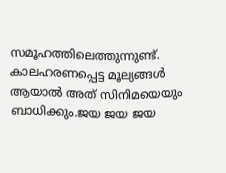സമൂഹത്തിലെത്തുന്നുണ്ട്. കാലഹരണപ്പെട്ട മൂല്യങ്ങൾ ആയാൽ അത് സിനിമയെയും ബാധിക്കും.ജയ ജയ ജയ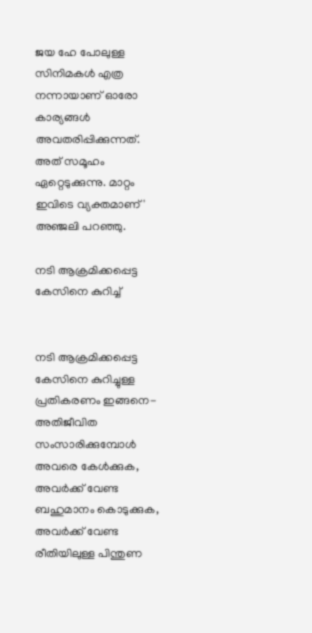ജയ ഹേ പോലുള്ള സിനിമകൾ എത്ര നന്നായാണ് ഓരോ കാര്യങ്ങൾ അവതരിപ്പിക്കുന്നത്. അത് സമൂഹം ഏറ്റെടുക്കുന്നു. മാറ്റം ഇവിടെ വ്യക്തമാണ്' അഞ്ജലി പറഞ്ഞു.

നടി ആക്രമിക്കപ്പെട്ട കേസിനെ കുറിച്ച്


നടി ആക്രമിക്കപ്പെട്ട കേസിനെ കുറിച്ചുള്ള പ്രതികരണം ഇങ്ങനെ-അതിജീവിത സംസാരിക്കുമ്പോൾ അവരെ കേൾക്കുക, അവർക്ക് വേണ്ട ബഹുമാനം കൊടുക്കുക, അവർക്ക് വേണ്ട രീതിയിലുള്ള പിന്തുണ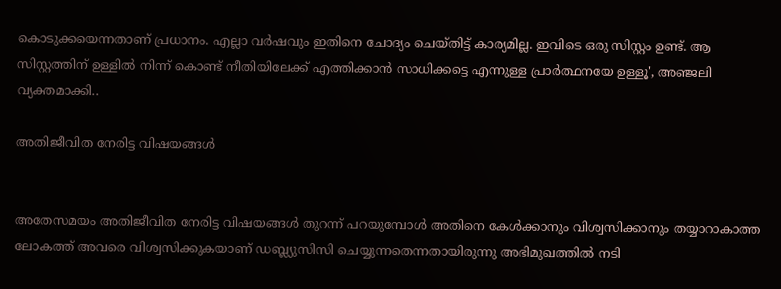കൊടുക്കയെന്നതാണ് പ്രധാനം. എല്ലാ വർഷവും ഇതിനെ ചോദ്യം ചെയ്തിട്ട് കാര്യമില്ല. ഇവിടെ ഒരു സിസ്റ്റം ഉണ്ട്. ആ സിസ്റ്റത്തിന് ഉള്ളിൽ നിന്ന് കൊണ്ട് നീതിയിലേക്ക് എത്തിക്കാൻ സാധിക്കട്ടെ എന്നുള്ള പ്രാർത്ഥനയേ ഉള്ളൂ', അഞ്ജലി വ്യക്തമാക്കി..

അതിജീവിത നേരിട്ട വിഷയങ്ങൾ


അതേസമയം അതിജീവിത നേരിട്ട വിഷയങ്ങൾ തുറന്ന് പറയുമ്പോൾ അതിനെ കേൾക്കാനും വിശ്വസിക്കാനും തയ്യാറാകാത്ത ലോകത്ത് അവരെ വിശ്വസിക്കുകയാണ് ഡബ്ല്യുസിസി ചെയ്യുന്നതെന്നതായിരുന്നു അഭിമുഖത്തിൽ നടി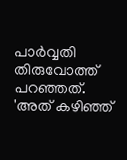പാർവ്വതി തിരുവോത്ത് പറഞ്ഞത്. 'അത് കഴിഞ്ഞ്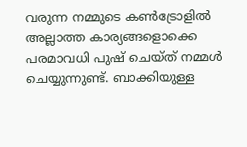വരുന്ന നമ്മുടെ കൺട്രോളിൽ അല്ലാത്ത കാര്യങ്ങളൊക്കെ പരമാവധി പുഷ് ചെയ്ത് നമ്മൾ ചെയ്യുന്നുണ്ട്. ബാക്കിയുള്ള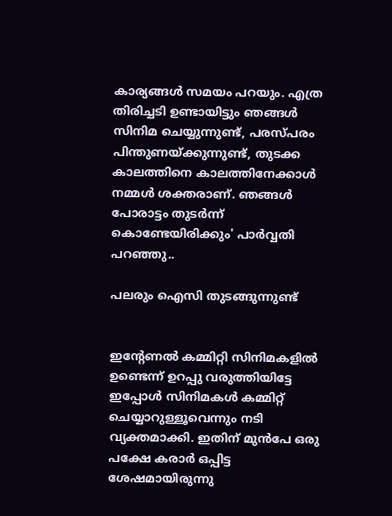കാര്യങ്ങൾ സമയം പറയും. എത്ര തിരിച്ചടി ഉണ്ടായിട്ടും ഞങ്ങൾ സിനിമ ചെയ്യുന്നുണ്ട്, പരസ്പരം പിന്തുണയ്ക്കുന്നുണ്ട്, തുടക്ക കാലത്തിനെ കാലത്തിനേക്കാൾ നമ്മൾ ശക്തരാണ്. ഞങ്ങൾ പോരാട്ടം തുടർന്ന് കൊണ്ടേയിരിക്കും' പാർവ്വതി പറഞ്ഞു..

പലരും ഐസി തുടങ്ങുന്നുണ്ട്


ഇന്റേണൽ കമ്മിറ്റി സിനിമകളിൽ ഉണ്ടെന്ന് ഉറപ്പു വരുത്തിയിട്ടേ ഇപ്പോൾ സിനിമകൾ കമ്മിറ്റ് ചെയ്യാറുള്ളൂവെന്നും നടി വ്യക്തമാക്കി. ഇതിന് മുൻപേ ഒരു പക്ഷേ കരാർ ഒപ്പിട്ട ശേഷമായിരുന്നു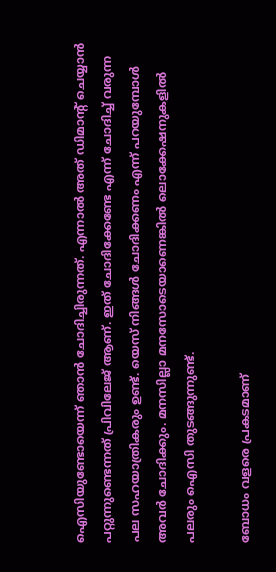ഐസിയുണ്ടോയെന്ന് ഞാൻ ചോദിച്ചിരുന്നത്. എന്നാൽ അത് ഡിമാന്റ് ചെയ്യാൻ പറ്റുന്നുണ്ടെന്നത് പ്രിവിലേജ് ആണ്. ഇത് ചോദിക്കേണ്ടേ എന്ന് ചോദിച്ച് വരുന്ന പല സഹയാത്രികരും ഉണ്ട്. യെസ് നിങ്ങൾ ചോദിക്കണം എന്ന് പറയുമ്പോൾ അവർ ചോദിക്കും. മനസില്ലാ മനസോടെയാണെങ്കിൽ ലൊക്കേഷനുകളിൽ പലരും ഐസി തുടങ്ങുന്നുണ്ട്.

ബോധം വളരെ പ്രകടമാണ്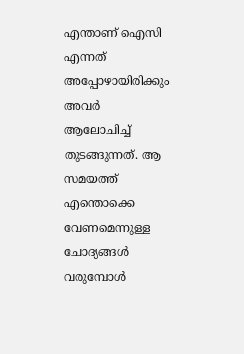എന്താണ് ഐസി എന്നത് അപ്പോഴായിരിക്കും അവർ ആലോചിച്ച് തുടങ്ങുന്നത്. ആ സമയത്ത് എന്തൊക്കെ വേണമെന്നുള്ള ചോദ്യങ്ങൾ വരുമ്പോൾ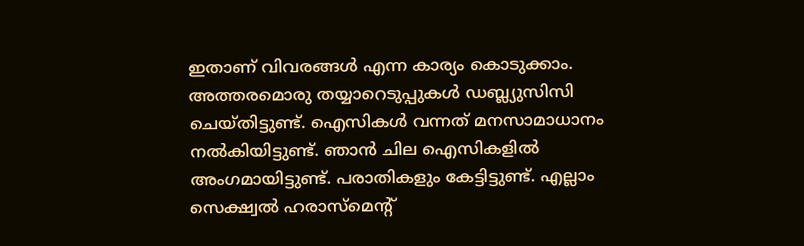ഇതാണ് വിവരങ്ങൾ എന്ന കാര്യം കൊടുക്കാം. അത്തരമൊരു തയ്യാറെടുപ്പുകൾ ഡബ്ല്യുസിസി ചെയ്തിട്ടുണ്ട്. ഐസികൾ വന്നത് മനസാമാധാനം നൽകിയിട്ടുണ്ട്. ഞാൻ ചില ഐസികളിൽ അംഗമായിട്ടുണ്ട്. പരാതികളും കേട്ടിട്ടുണ്ട്. എല്ലാം സെക്ഷ്വൽ ഹരാസ്മെന്റ്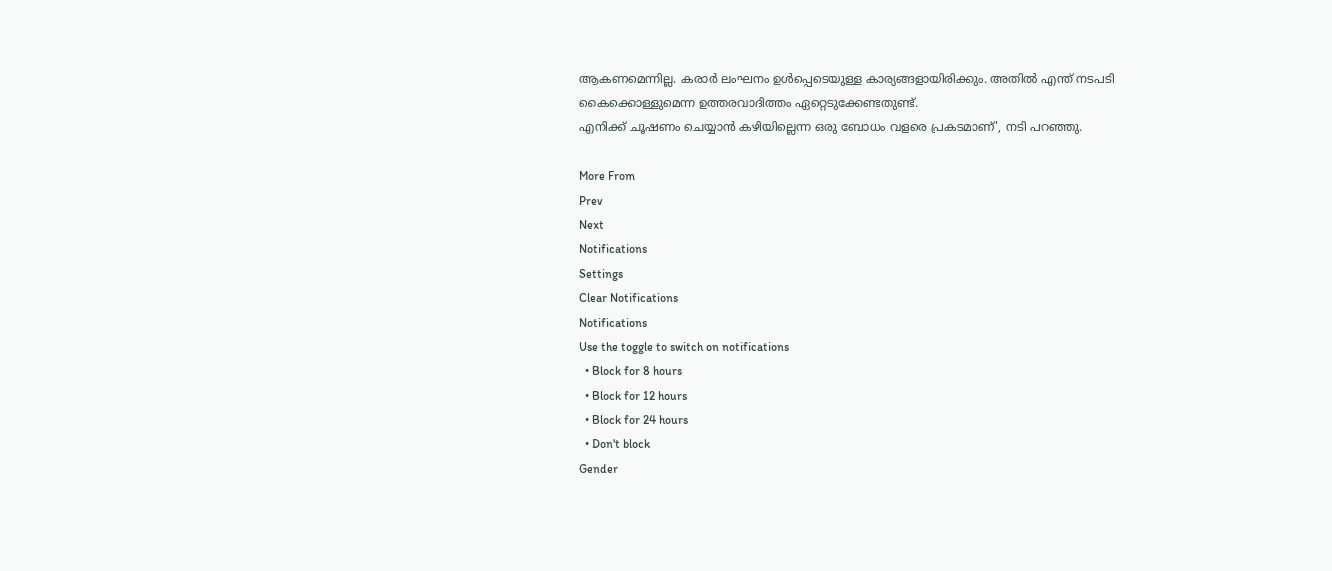ആകണമെന്നില്ല. കരാർ ലംഘനം ഉൾപ്പെടെയുള്ള കാര്യങ്ങളായിരിക്കും. അതിൽ എന്ത് നടപടി കൈക്കൊള്ളുമെന്ന ഉത്തരവാദിത്തം ഏറ്റെടുക്കേണ്ടതുണ്ട്.
എനിക്ക് ചൂഷണം ചെയ്യാൻ കഴിയില്ലെന്ന ഒരു ബോധം വളരെ പ്രകടമാണ്', നടി പറഞ്ഞു.

More From
Prev
Next
Notifications
Settings
Clear Notifications
Notifications
Use the toggle to switch on notifications
  • Block for 8 hours
  • Block for 12 hours
  • Block for 24 hours
  • Don't block
Gender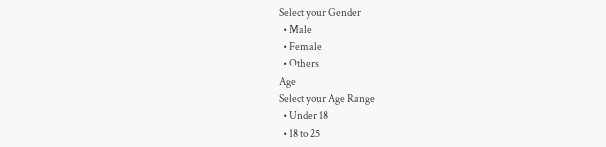Select your Gender
  • Male
  • Female
  • Others
Age
Select your Age Range
  • Under 18
  • 18 to 25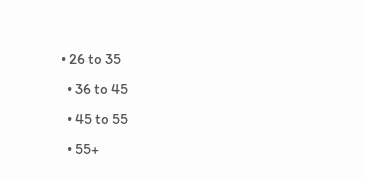• 26 to 35
  • 36 to 45
  • 45 to 55
  • 55+